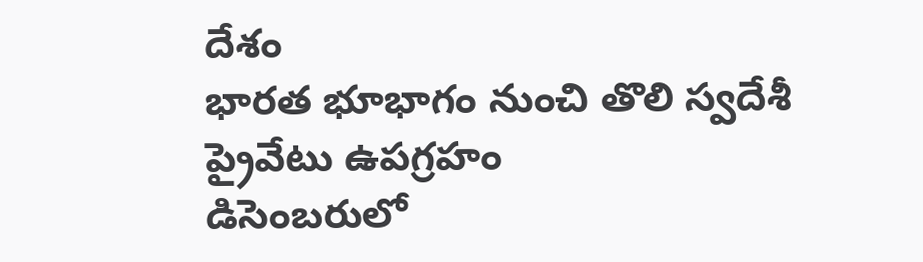దేశం
భారత భూభాగం నుంచి తొలి స్వదేశీ ప్రైవేటు ఉపగ్రహం
డిసెంబరులో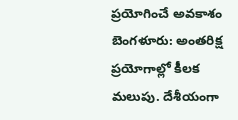ప్రయోగించే అవకాశం బెంగళూరు: అంతరిక్ష ప్రయోగాల్లో కీలక మలుపు. దేశీయంగా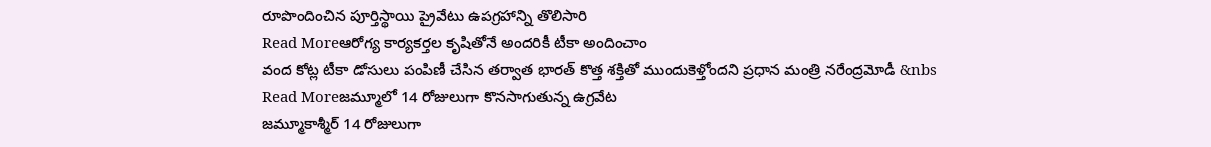రూపొందించిన పూర్తిస్థాయి ప్రైవేటు ఉపగ్రహాన్ని తొలిసారి
Read Moreఆరోగ్య కార్యకర్తల కృషితోనే అందరికీ టీకా అందించాం
వంద కోట్ల టీకా డోసులు పంపిణీ చేసిన తర్వాత భారత్ కొత్త శక్తితో ముందుకెళ్తోందని ప్రధాన మంత్రి నరేంద్రమోడీ &nbs
Read Moreజమ్మూలో 14 రోజులుగా కొనసాగుతున్న ఉగ్రవేట
జమ్మూకాశ్మీర్ 14 రోజులుగా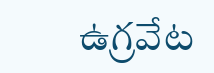ఉగ్రవేట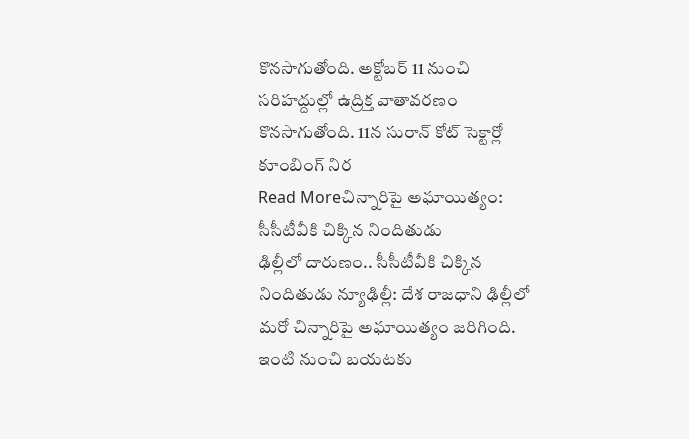కొనసాగుతోంది. అక్టోబర్ 11 నుంచి సరిహద్దుల్లో ఉద్రిక్త వాతావరణం కొనసాగుతోంది. 11న సురాన్ కోట్ సెక్టార్లో కూంబింగ్ నిర
Read Moreచిన్నారిపై అఘాయిత్యం: సీసీటీవీకి చిక్కిన నిందితుడు
ఢిల్లీలో దారుణం.. సీసీటీవీకి చిక్కిన నిందితుడు న్యూఢిల్లీ: దేశ రాజధాని ఢిల్లీలో మరో చిన్నారిపై అఘాయిత్యం జరిగింది. ఇంటి నుంచి బయటకు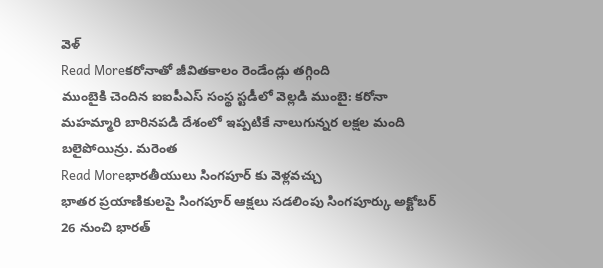వెళ్
Read Moreకరోనాతో జీవితకాలం రెండేండ్లు తగ్గింది
ముంబైకి చెందిన ఐఐపీఎస్ సంస్థ స్టడీలో వెల్లడి ముంబై: కరోనా మహమ్మారి బారినపడి దేశంలో ఇప్పటికే నాలుగున్నర లక్షల మంది బలైపోయిన్రు. మరెంత
Read Moreభారతీయులు సింగపూర్ కు వెళ్లవచ్చు
భాతర ప్రయాణికులపై సింగపూర్ ఆక్షలు సడలింపు సింగపూర్కు అక్టోబర్ 26 నుంచి భారత్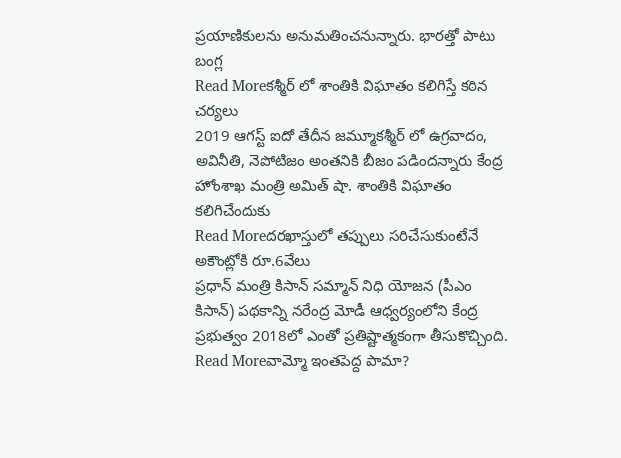ప్రయాణికులను అనుమతించనున్నారు. భారత్తో పాటు బంగ్ల
Read Moreకశ్మీర్ లో శాంతికి విఘాతం కలిగిస్తే కఠిన చర్యలు
2019 ఆగస్ట్ ఐదో తేదీన జమ్మూకశ్మీర్ లో ఉగ్రవాదం, అవినీతి, నెపోటిజం అంతనికి బీజం పడిందన్నారు కేంద్ర హోంశాఖ మంత్రి అమిత్ షా. శాంతికి విఘాతం కలిగిచేందుకు
Read Moreదరఖాస్తులో తప్పులు సరిచేసుకుంటేనే అకౌంట్లోకి రూ.6వేలు
ప్రధాన్ మంత్రి కిసాన్ సమ్మాన్ నిధి యోజన (పీఎం కిసాన్) పథకాన్ని నరేంద్ర మోడీ ఆధ్వర్యంలోని కేంద్ర ప్రభుత్వం 2018లో ఎంతో ప్రతిష్టాత్మకంగా తీసుకొచ్చింది.
Read Moreవామ్మో ఇంతపెద్ద పామా?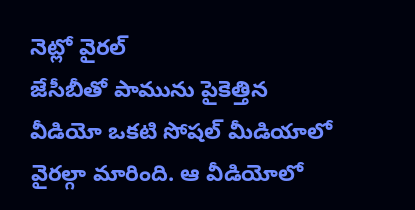నెట్లో వైరల్
జేసీబీతో పామును పైకెత్తిన వీడియో ఒకటి సోషల్ మీడియాలో వైరల్గా మారింది. ఆ వీడియోలో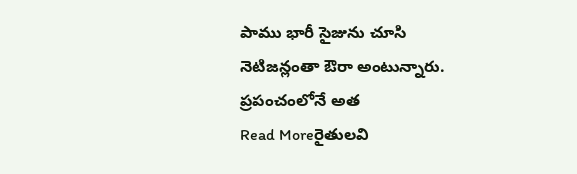పాము భారీ సైజును చూసి నెటిజన్లంతా ఔరా అంటున్నారు. ప్రపంచంలోనే అత
Read Moreరైతులవి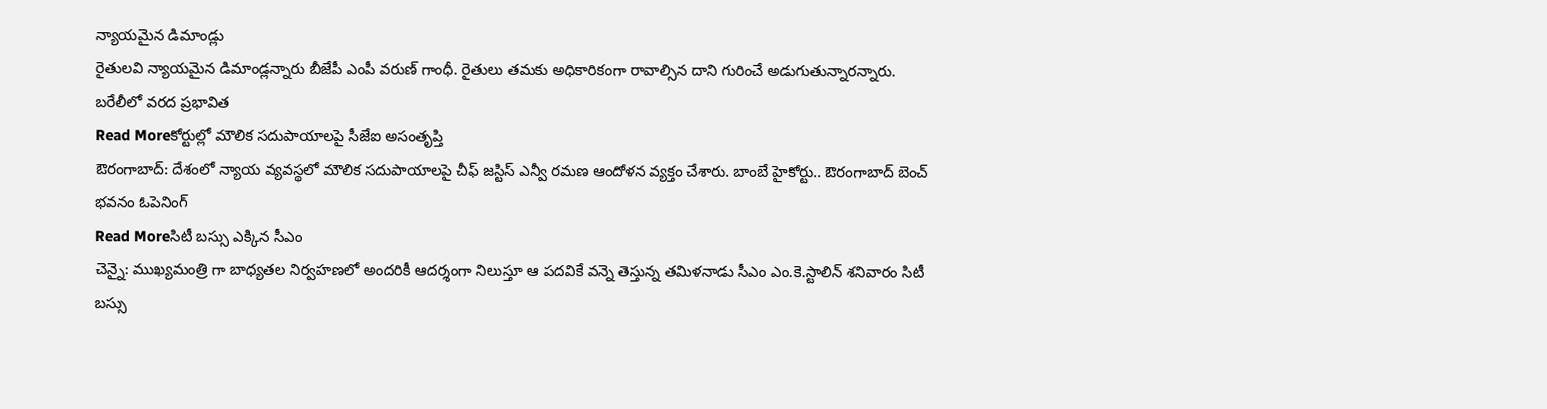న్యాయమైన డిమాండ్లు
రైతులవి న్యాయమైన డిమాండ్లన్నారు బీజేపీ ఎంపీ వరుణ్ గాంధీ. రైతులు తమకు అధికారికంగా రావాల్సిన దాని గురించే అడుగుతున్నారన్నారు. బరేలీలో వరద ప్రభావిత
Read Moreకోర్టుల్లో మౌలిక సదుపాయాలపై సీజేఐ అసంతృప్తి
ఔరంగాబాద్: దేశంలో న్యాయ వ్యవస్థలో మౌలిక సదుపాయాలపై చీఫ్ జస్టిస్ ఎన్వీ రమణ ఆందోళన వ్యక్తం చేశారు. బాంబే హైకోర్టు.. ఔరంగాబాద్ బెంచ్ భవనం ఓపెనింగ్
Read Moreసిటీ బస్సు ఎక్కిన సీఎం
చెన్నై: ముఖ్యమంత్రి గా బాధ్యతల నిర్వహణలో అందరికీ ఆదర్శంగా నిలుస్తూ ఆ పదవికే వన్నె తెస్తున్న తమిళనాడు సీఎం ఎం.కె.స్టాలిన్ శనివారం సిటీ బస్సు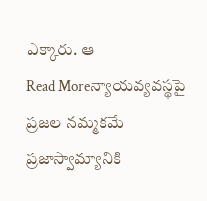ఎక్కారు. ఆ
Read Moreన్యాయవ్యవస్థపై ప్రజల నమ్మకమే ప్రజాస్వామ్యానికి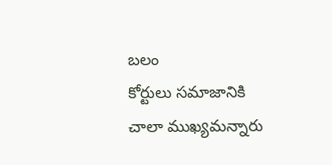బలం
కోర్టులు సమాజానికి చాలా ముఖ్యమన్నారు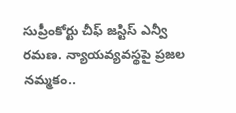సుప్రీంకోర్టు చీఫ్ జస్టిస్ ఎన్వీ రమణ. న్యాయవ్యవస్థపై ప్రజల నమ్మకం..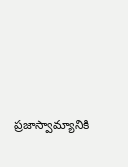ప్రజాస్వామ్యానికి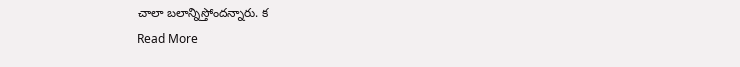చాలా బలాన్నిస్తోందన్నారు. క
Read More